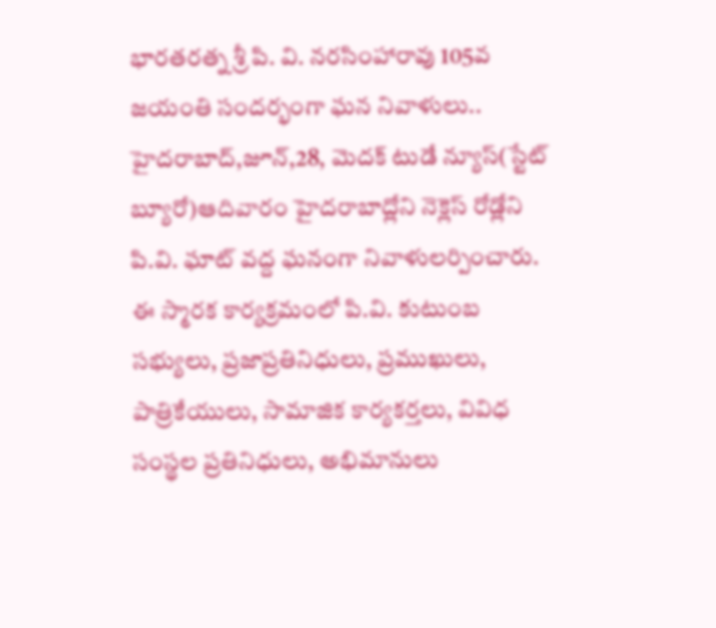భారతరత్న శ్రీ పి. వి. నరసింహారావు 105వ జయంతి సందర్భంగా ఘన నివాళులు..
హైదరాబాద్,జూన్,28, మెదక్ టుడే న్యూస్(స్టేట్ బ్యూరో)ఆదివారం హైదరాబాద్లోని నెక్లెస్ రోడ్లోని పి.వి. ఘాట్ వద్ద ఘనంగా నివాళులర్పించారు. ఈ స్మారక కార్యక్రమంలో పి.వి. కుటుంబ సభ్యులు, ప్రజాప్రతినిధులు, ప్రముఖులు, పాత్రికేయులు, సామాజిక కార్యకర్తలు, వివిధ సంస్థల ప్రతినిధులు, అభిమానులు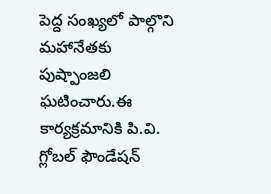పెద్ద సంఖ్యలో పాల్గొని మహానేతకు పుష్పాంజలి ఘటించారు.ఈ కార్యక్రమానికి పి.వి. గ్లోబల్ ఫౌండేషన్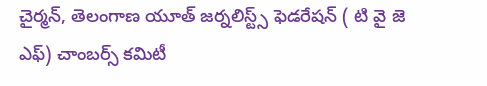చైర్మన్, తెలంగాణ యూత్ జర్నలిస్ట్స్ ఫెడరేషన్ ( టి వై జె ఎఫ్) చాంబర్స్ కమిటీ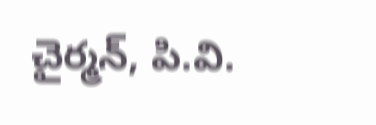చైర్మన్, పి.వి.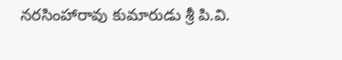నరసింహారావు కుమారుడు శ్రీ పి.వి.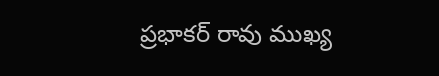ప్రభాకర్ రావు ముఖ్య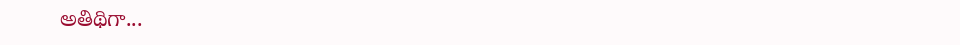అతిథిగా...